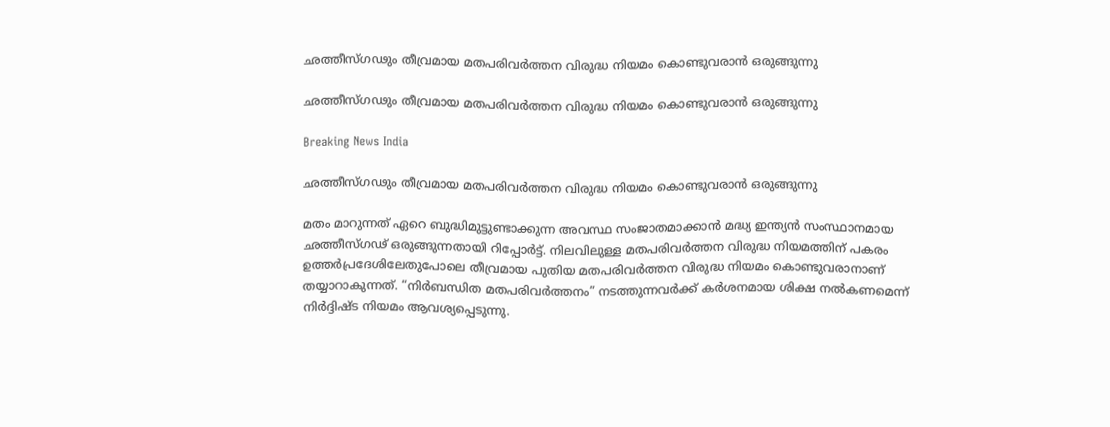ഛത്തീസ്ഗഢും തീവ്രമായ മതപരിവര്‍ത്തന വിരുദ്ധ നിയമം കൊണ്ടുവരാന്‍ ഒരുങ്ങുന്നു

ഛത്തീസ്ഗഢും തീവ്രമായ മതപരിവര്‍ത്തന വിരുദ്ധ നിയമം കൊണ്ടുവരാന്‍ ഒരുങ്ങുന്നു

Breaking News India

ഛത്തീസ്ഗഢും തീവ്രമായ മതപരിവര്‍ത്തന വിരുദ്ധ നിയമം കൊണ്ടുവരാന്‍ ഒരുങ്ങുന്നു

മതം മാറുന്നത് ഏറെ ബുദ്ധിമുട്ടുണ്ടാക്കുന്ന അവസ്ഥ സംജാതമാക്കാന്‍ മദ്ധ്യ ഇന്ത്യന്‍ സംസ്ഥാനമായ ഛത്തീസ്ഗഢ് ഒരുങ്ങുന്നതായി റിപ്പോര്‍ട്ട്. നിലവിലുള്ള മതപരിവര്‍ത്തന വിരുദ്ധ നിയമത്തിന് പകരം ഉത്തര്‍പ്രദേശിലേതുപോലെ തീവ്രമായ പുതിയ മതപരിവര്‍ത്തന വിരുദ്ധ നിയമം കൊണ്ടുവരാനാണ് തയ്യാറാകുന്നത്. “നിര്‍ബന്ധിത മതപരിവര്‍ത്തനം” നടത്തുന്നവര്‍ക്ക് കര്‍ശനമായ ശിക്ഷ നല്‍കണമെന്ന് നിര്‍ദ്ദിഷ്ട നിയമം ആവശ്യപ്പെടുന്നു.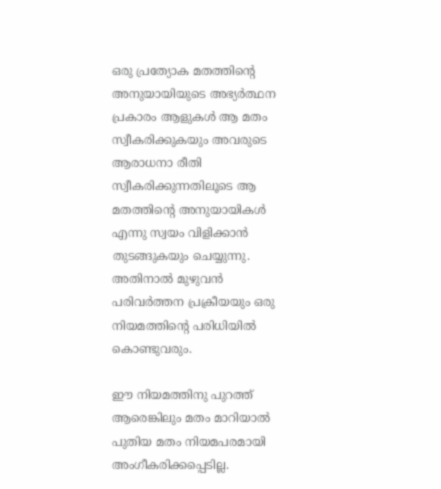ഒരു പ്രത്യോക മതത്തിന്റെ അനുയായിയുടെ അഭ്യര്‍ത്ഥന പ്രകാരം ആളുകള്‍ ആ മതം സ്വീകരിക്കുകയും അവരുടെ ആരാധനാ രീതി സ്വീകരിക്കുന്നതിലൂടെ ആ മതത്തിന്റെ അനുയായികള്‍ എന്നു സ്വയം വിളിക്കാന്‍ തുടങ്ങുകയും ചെയ്യുന്നു. അതിനാല്‍ മുഴുവന്‍ പരിവര്‍ത്തന പ്രക്രീയയും ഒരു നിയമത്തിന്റെ പരിധിയില്‍ കൊണ്ടുവരും.

ഈ നിയമത്തിനു പുറത്ത് ആരെങ്കിലും മതം മാറിയാല്‍ പുതിയ മതം നിയമപരമായി അംഗീകരിക്കപ്പെടില്ല.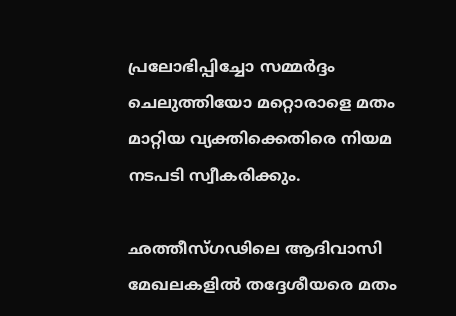പ്രലോഭിപ്പിച്ചോ സമ്മര്‍ദ്ദം ചെലുത്തിയോ മറ്റൊരാളെ മതം മാറ്റിയ വ്യക്തിക്കെതിരെ നിയമ നടപടി സ്വീകരിക്കും.

ഛത്തീസ്ഗഢിലെ ആദിവാസി മേഖലകളില്‍ തദ്ദേശീയരെ മതം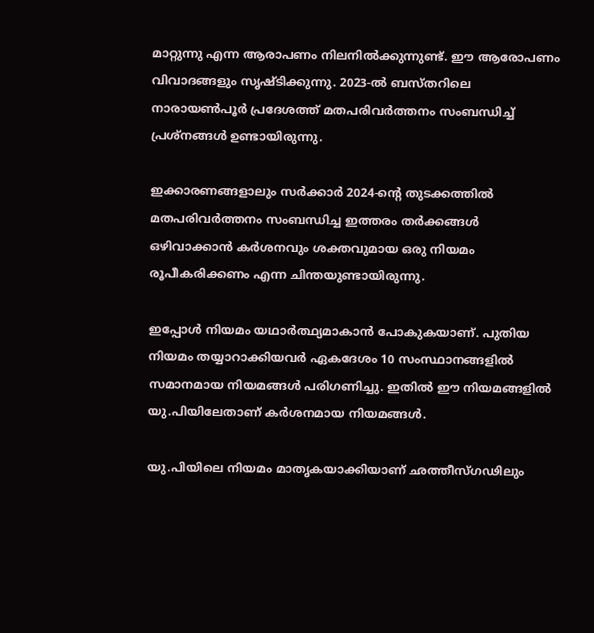മാറ്റുന്നു എന്ന ആരാപണം നിലനില്‍ക്കുന്നുണ്ട്. ഈ ആരോപണം വിവാദങ്ങളും സൃഷ്ടിക്കുന്നു. 2023-ല്‍ ബസ്തറിലെ നാരായണ്‍പൂര്‍ പ്രദേശത്ത് മതപരിവര്‍ത്തനം സംബന്ധിച്ച് പ്രശ്നങ്ങള്‍ ഉണ്ടായിരുന്നു.

ഇക്കാരണങ്ങളാലും സര്‍ക്കാര്‍ 2024-ന്റെ തുടക്കത്തില്‍ മതപരിവര്‍ത്തനം സംബന്ധിച്ച ഇത്തരം തര്‍ക്കങ്ങള്‍ ഒഴിവാക്കാന്‍ കര്‍ശനവും ശക്തവുമായ ഒരു നിയമം രൂപീകരിക്കണം എന്ന ചിന്തയുണ്ടായിരുന്നു.

ഇപ്പോള്‍ നിയമം യഥാര്‍ത്ഥ്യമാകാന്‍ പോകുകയാണ്. പുതിയ നിയമം തയ്യാറാക്കിയവര്‍ ഏകദേശം 10 സംസ്ഥാനങ്ങളില്‍ സമാനമായ നിയമങ്ങള്‍ പരിഗണിച്ചു. ഇതില്‍ ഈ നിയമങ്ങളില്‍ യു.പിയിലേതാണ് കര്‍ശനമായ നിയമങ്ങള്‍.

യു.പിയിലെ നിയമം മാതൃകയാക്കിയാണ് ഛത്തീസ്ഗഢിലും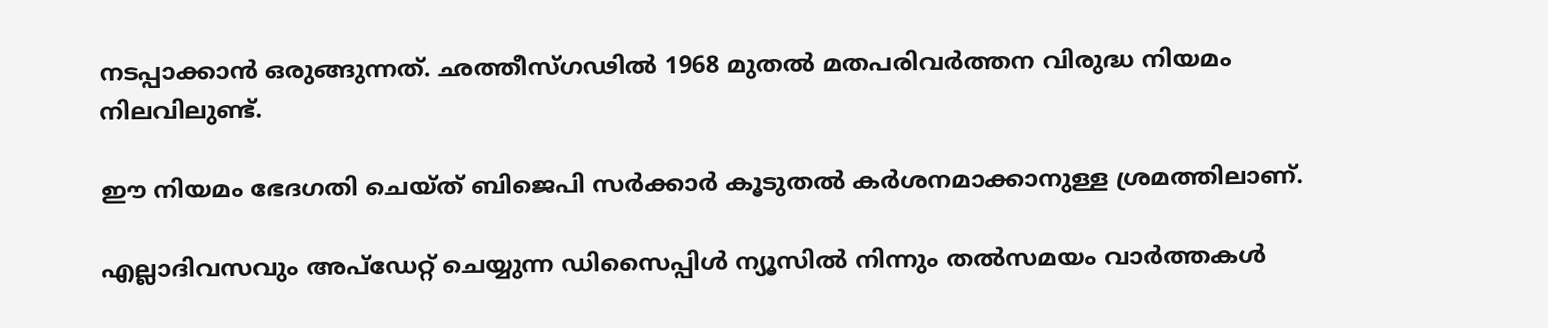നടപ്പാക്കാന്‍ ഒരുങ്ങുന്നത്. ഛത്തീസ്ഗഢില്‍ 1968 മുതല്‍ മതപരിവര്‍ത്തന വിരുദ്ധ നിയമം നിലവിലുണ്ട്.

ഈ നിയമം ഭേദഗതി ചെയ്ത് ബിജെപി സര്‍ക്കാര്‍ കൂടുതല്‍ കര്‍ശനമാക്കാനുള്ള ശ്രമത്തിലാണ്.

എല്ലാദിവസവും അപ്ഡേറ്റ് ചെയ്യുന്ന ഡിസൈപ്പിൾ ന്യൂസിൽ നിന്നും തൽസമയം വാർത്തകൾ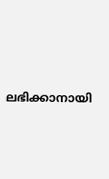ലഭിക്കാനായി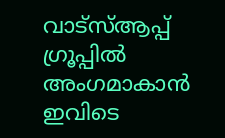വാട്സ്ആപ്പ് ഗ്രൂപ്പിൽ അംഗമാകാൻ ഇവിടെ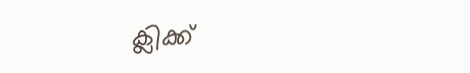ക്ലിക്ക്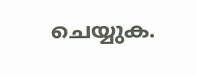ചെയ്യുക.